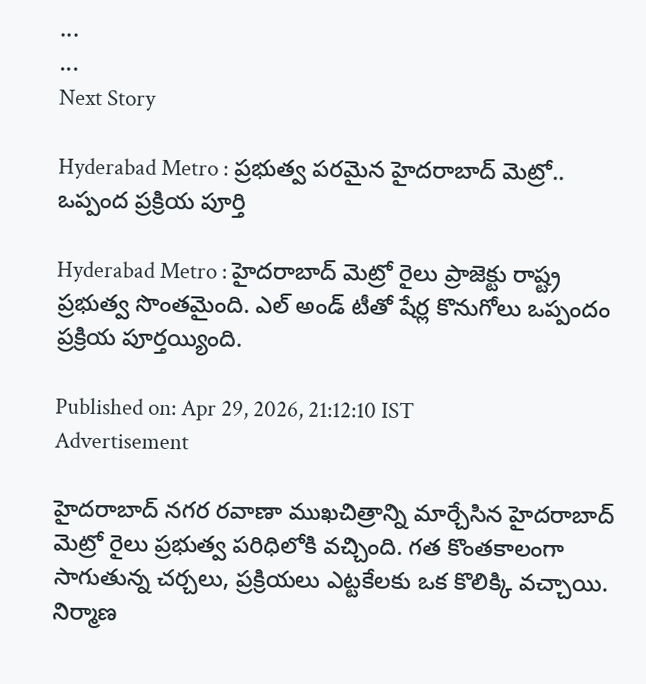...
...
Next Story

Hyderabad Metro : ప్రభుత్వ పరమైన హైదరాబాద్ మెట్రో.. ఒప్పంద ప్రక్రియ పూర్తి

Hyderabad Metro : హైదరాబాద్‌ మెట్రో రైలు ప్రాజెక్టు రాష్ట్ర ప్రభుత్వ సొంతమైంది. ఎల్‌ అండ్‌ టీతో షేర్ల కొనుగోలు ఒప్పందం ప్రక్రియ పూర్తయ్యింది.

Published on: Apr 29, 2026, 21:12:10 IST
Advertisement

హైదరాబాద్ నగర రవాణా ముఖచిత్రాన్ని మార్చేసిన హైదరాబాద్ మెట్రో రైలు ప్రభుత్వ పరిధిలోకి వచ్చింది. గత కొంతకాలంగా సాగుతున్న చర్చలు, ప్రక్రియలు ఎట్టకేలకు ఒక కొలిక్కి వచ్చాయి. నిర్మాణ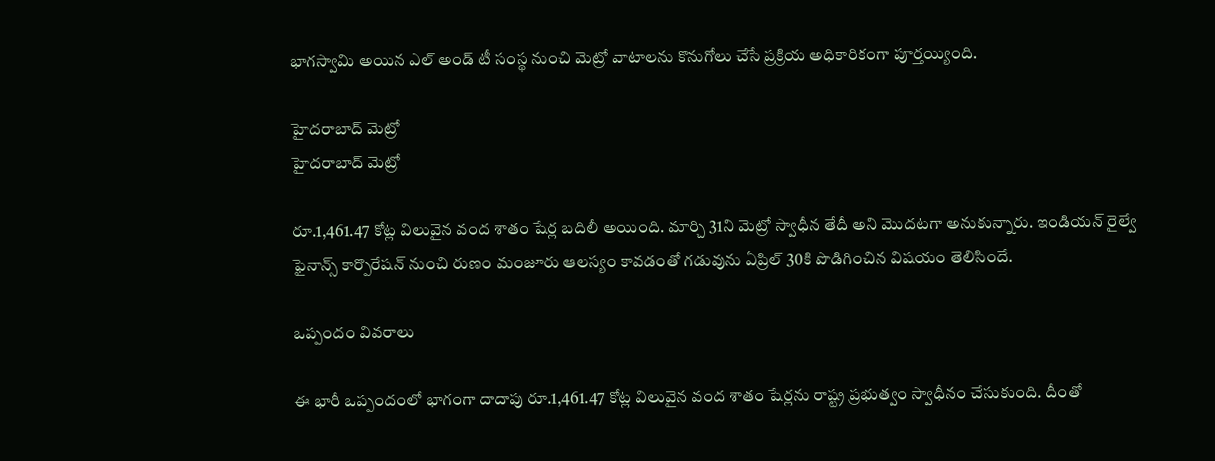భాగస్వామి అయిన ఎల్ అండ్ టీ సంస్థ నుంచి మెట్రో వాటాలను కొనుగోలు చేసే ప్రక్రియ అధికారికంగా పూర్తయ్యింది.

హైదరాబాద్ మెట్రో
హైదరాబాద్ మెట్రో

రూ.1,461.47 కోట్ల విలువైన వంద శాతం షేర్ల బదిలీ అయింది. మార్చి 31ని మెట్రో స్వాధీన తేదీ అని మెుదటగా అనుకున్నారు. ఇండియన్‌ రైల్వే ఫైనాన్స్‌ కార్పొరేషన్‌ నుంచి రుణం మంజూరు ఆలస్యం కావడంతో గడువును ఏప్రిల్‌ 30కి పొడిగించిన విషయం తెలిసిందే.

ఒప్పందం వివరాలు

ఈ భారీ ఒప్పందంలో భాగంగా దాదాపు రూ.1,461.47 కోట్ల విలువైన వంద శాతం షేర్లను రాష్ట్ర ప్రభుత్వం స్వాధీనం చేసుకుంది. దీంతో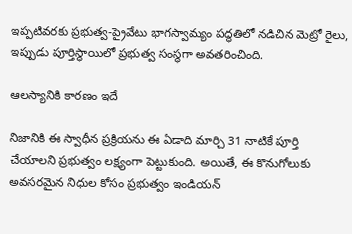ఇప్పటివరకు ప్రభుత్వ-ప్రైవేటు భాగస్వామ్యం పద్ధతిలో నడిచిన మెట్రో రైలు, ఇప్పుడు పూర్తిస్థాయిలో ప్రభుత్వ సంస్థగా అవతరించింది.

ఆలస్యానికి కారణం ఇదే

నిజానికి ఈ స్వాధీన ప్రక్రియను ఈ ఏడాది మార్చి 31 నాటికే పూర్తి చేయాలని ప్రభుత్వం లక్ష్యంగా పెట్టుకుంది. అయితే, ఈ కొనుగోలుకు అవసరమైన నిధుల కోసం ప్రభుత్వం ఇండియన్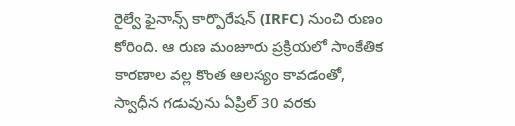రైల్వే ఫైనాన్స్ కార్పొరేషన్ (IRFC) నుంచి రుణం కోరింది. ఆ రుణ మంజూరు ప్రక్రియలో సాంకేతిక కారణాల వల్ల కొంత ఆలస్యం కావడంతో, స్వాధీన గడువును ఏప్రిల్ 30 వరకు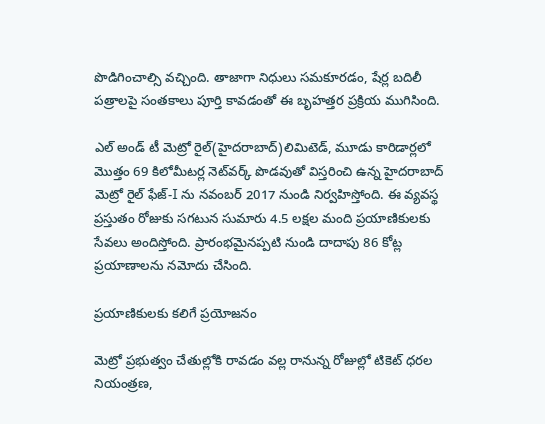పొడిగించాల్సి వచ్చింది. తాజాగా నిధులు సమకూరడం, షేర్ల బదిలీ పత్రాలపై సంతకాలు పూర్తి కావడంతో ఈ బృహత్తర ప్రక్రియ ముగిసింది.

ఎల్ అండ్ టీ మెట్రో రైల్(హైదరాబాద్)లిమిటెడ్, మూడు కారిడార్లలో మొత్తం 69 కిలోమీటర్ల నెట్‌వర్క్ పొడవుతో విస్తరించి ఉన్న హైదరాబాద్ మెట్రో రైల్ ఫేజ్-I ను నవంబర్ 2017 నుండి నిర్వహిస్తోంది. ఈ వ్యవస్థ ప్రస్తుతం రోజుకు సగటున సుమారు 4.5 లక్షల మంది ప్రయాణికులకు సేవలు అందిస్తోంది. ప్రారంభమైనప్పటి నుండి దాదాపు 86 కోట్ల ప్రయాణాలను నమోదు చేసింది.

ప్రయాణికులకు కలిగే ప్రయోజనం

మెట్రో ప్రభుత్వం చేతుల్లోకి రావడం వల్ల రానున్న రోజుల్లో టికెట్ ధరల నియంత్రణ,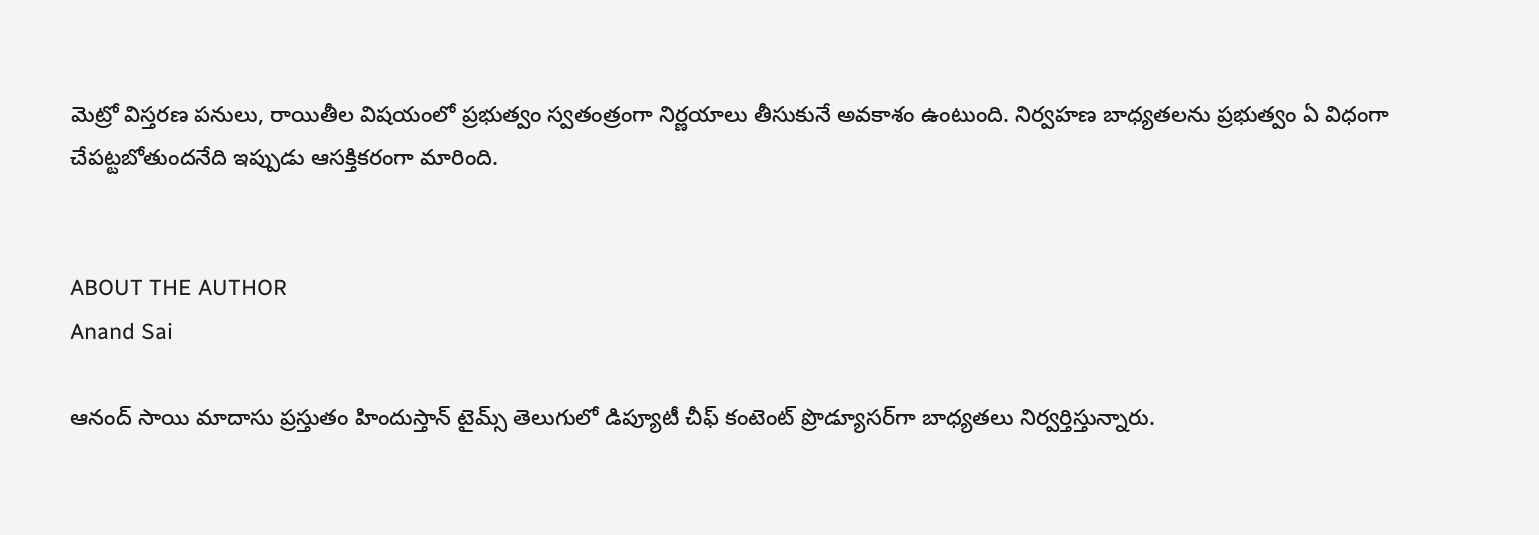మెట్రో విస్తరణ పనులు, రాయితీల విషయంలో ప్రభుత్వం స్వతంత్రంగా నిర్ణయాలు తీసుకునే అవకాశం ఉంటుంది. నిర్వహణ బాధ్యతలను ప్రభుత్వం ఏ విధంగా చేపట్టబోతుందనేది ఇప్పుడు ఆసక్తికరంగా మారింది.


ABOUT THE AUTHOR
Anand Sai

ఆనంద్ సాయి మాదాసు ప్రస్తుతం హిందుస్తాన్ టైమ్స్ తెలుగులో డిప్యూటీ చీఫ్ కంటెంట్ ప్రొడ్యూసర్‌గా బాధ్యతలు నిర్వర్తిస్తున్నారు.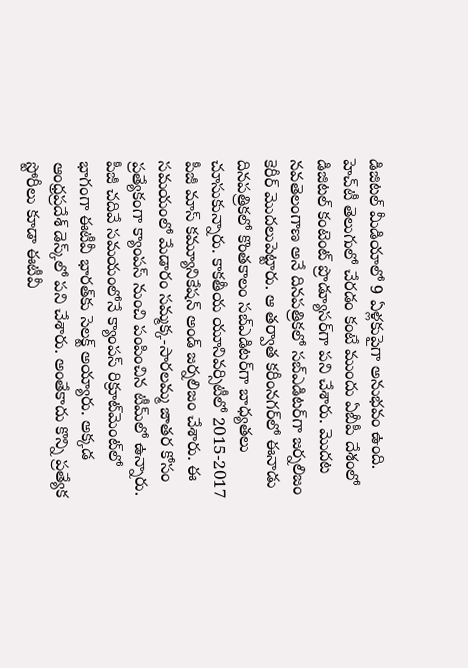డిజిటల్ మీడియాలో 9 ఏళ్లకుపైగా అనుభవం ఉంది. హెచ్‌టీ తెలుగులో చేరడం కంటే ముందు ఏబీపీ దేశంలో డిజిటల్ కంటెంట్ ప్రొడ్యూసర్‌గా పని చేశారు. మెుదట నవతెలంగాణ అనే దినపత్రికలో సబ్ఎడిటర్‌గా జర్నలిజం కెరీర్ మెుదలుపెట్టారు. ఆ తర్వాత కరీంనగర్‌లో ఈనాడు దినపత్రికలో కొంతకాలం సబ్‌ఎడిటర్‌గా బాధ్యతలు చూసుకున్నారు. కాకతీయ యూనివర్సిటీలో 2015-2017 పీజీ మాస్ కమ్యూనికేషన్ అండ్ జర్నలిజం చేశారు. ఈ సమయంలో మేడారం సమ్మక్క-సారలమ్మ జాతర కోసం ప్రత్యేకంగా క్యాంపస్ నుంచి పంపించిన టీమ్‌లో ఉన్నారు. పీజీ చదివే సమయంలోనే క్యాంపస్ రిక్రూట్‌మెంట్‌లో భాగంగా ఈటీవీ భారత్‌కు సెలక్ట్ అయ్యారు. అక్కడ ఆంధ్రప్రదేశ్‌ డెస్క్‌లో పని చేశారు. అంతేకాదు కొన్ని ప్రత్యేక స్టోరీలు కూడా ఈటీవీ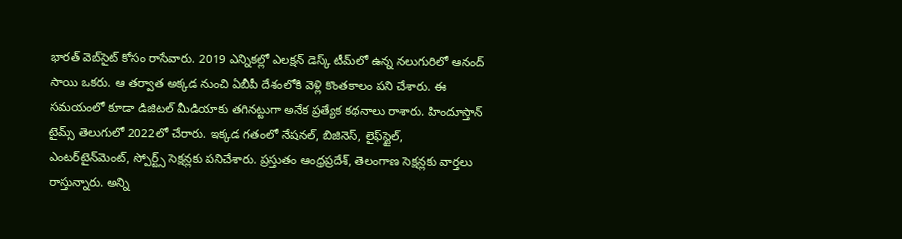భారత్ వెబ్‌సైట్ కోసం రాసేవారు. 2019 ఎన్నికల్లో ఎలక్షన్ డెస్క్‌ టీమ్‌లో ఉన్న నలుగురిలో ఆనంద్ సాయి ఒకరు. ఆ తర్వాత అక్కడ నుంచి ఏబీపీ దేశంలోకి వెళ్లి కొంతకాలం పని చేశారు. ఈ సమయంలో కూడా డిజిటల్ మీడియాకు తగినట్టుగా అనేక ప్రత్యేక కథనాలు రాశారు. హిందూస్తాన్ టైమ్స్‌ తెలుగులో 2022లో చేరారు. ఇక్కడ గతంలో నేషనల్, బిజినెస్, లైఫ్‌స్టైల్, ఎంటర్‌టైన్‌మెంట్‌, స్పోర్ట్స్‌ సెక్షన్లకు పనిచేశారు. ప్రస్తుతం ఆంధ్రప్రదేశ్, తెలంగాణ సెక్షన్లకు వార్తలు రాస్తున్నారు. అన్ని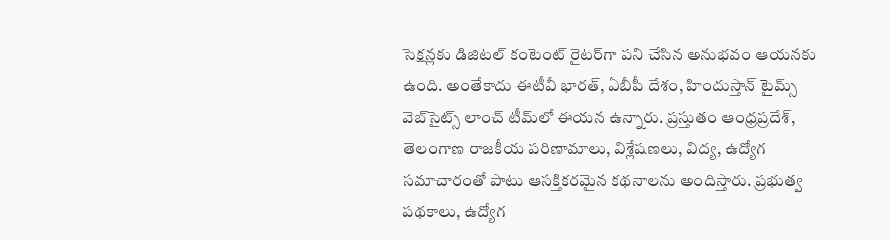సెక్షన్లకు డిజిటల్ కంటెంట్ రైటర్‌గా పని చేసిన అనుభవం ఆయనకు ఉంది. అంతేకాదు ఈటీవీ భారత్, ఏబీపీ దేశం, హిందుస్తాన్ టైమ్స్ వెబ్‌సైట్స్ లాంచ్ టీమ్‌లో ఈయన ఉన్నారు. ప్రస్తుతం ఆంధ్రప్రదేశ్, తెలంగాణ రాజకీయ పరిణామాలు, విశ్లేషణలు, విద్య, ఉద్యోగ సమాచారంతో పాటు ఆసక్తికరమైన కథనాలను అందిస్తారు. ప్రభుత్వ పథకాలు, ఉద్యోగ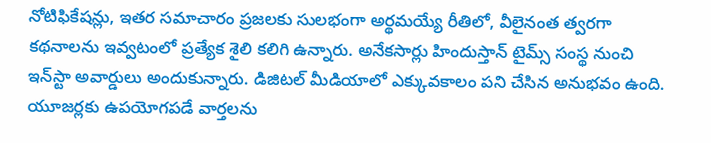నోటిఫికేషన్లు, ఇతర సమాచారం ప్రజలకు సులభంగా అర్థమయ్యే రీతిలో, వీలైనంత త్వరగా కథనాలను ఇవ్వటంలో ప్రత్యేక శైలి కలిగి ఉన్నారు. అనేకసార్లు హిందుస్తాన్ టైమ్స్ సంస్థ నుంచి ఇన్‌స్టా అవార్డులు అందుకున్నారు. డిజిటల్ మీడియాలో ఎక్కువకాలం పని చేసిన అనుభవం ఉంది. యూజర్లకు ఉపయోగపడే వార్తలను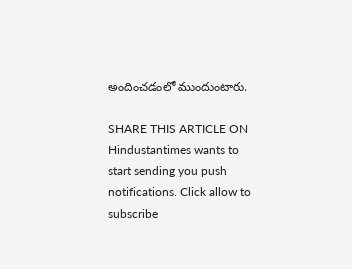అందించడంలో ముందుంటారు.

SHARE THIS ARTICLE ON
Hindustantimes wants to start sending you push notifications. Click allow to subscribe